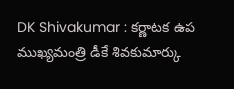DK Shivakumar : కర్ణాటక ఉప ముఖ్యమంత్రి డీకే శివకుమార్కు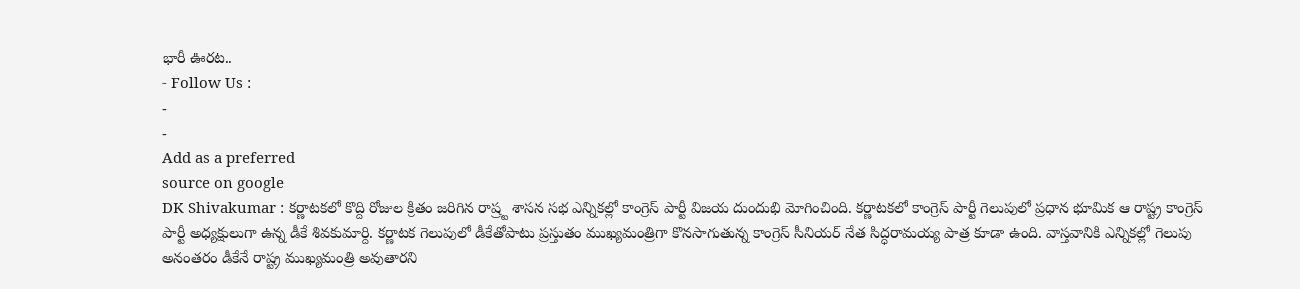భారీ ఊరట..
- Follow Us :
-
-
Add as a preferred
source on google
DK Shivakumar : కర్ణాటకలో కొద్ది రోజుల క్రితం జరిగిన రాష్ర్ట శాసన సభ ఎన్నికల్లో కాంగ్రెస్ పార్టీ విజయ దుందుభి మోగించింది. కర్ణాటకలో కాంగ్రెస్ పార్టీ గెలుపులో ప్రధాన భూమిక ఆ రాష్ట్ర కాంగ్రెస్ పార్టీ అధ్యక్షులుగా ఉన్న డీకే శివకుమార్ది. కర్ణాటక గెలుపులో డీకేతోపాటు ప్రస్తుతం ముఖ్యమంత్రిగా కొనసాగుతున్న కాంగ్రెస్ సీనియర్ నేత సిద్ధరామయ్య పాత్ర కూడా ఉంది. వాస్తవానికి ఎన్నికల్లో గెలుపు అనంతరం డీకేనే రాష్ట్ర ముఖ్యమంత్రి అవుతారని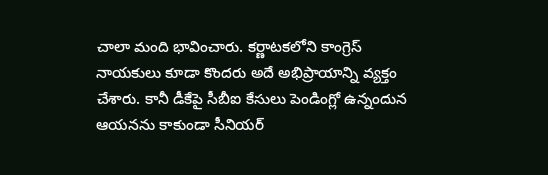చాలా మంది భావించారు. కర్ణాటకలోని కాంగ్రెస్ నాయకులు కూడా కొందరు అదే అభిప్రాయాన్ని వ్యక్తం చేశారు. కానీ డీకేపై సీబీఐ కేసులు పెండింగ్లో ఉన్నందున ఆయనను కాకుండా సీనియర్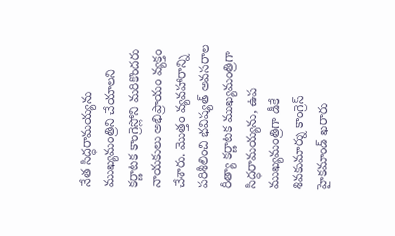నేత సిద్ధరామయ్యను ముఖ్యమంత్రిని చేయాలని కర్ణాటక కాంగ్రెస్లోని మరికొందరు నాయకులు అభిప్రాయం వ్యక్తం చేశారు. మొత్తం వ్యవహారాన్ని పరిశీలించి భవిష్యత్ అవసరాల రీత్యా కర్ణాటక ముఖ్యమంత్రిగా సిద్ధరామయ్యను, ఉప ముఖ్యమంత్రిగా డీకే శివకుమార్ను కాంగ్రెస్ హైకమాండ్ ఖరారు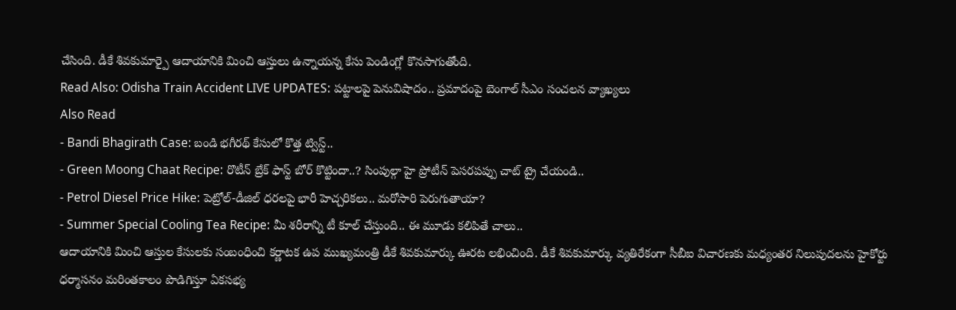చేసింది. డీకే శివకుమార్పై ఆదాయానికి మించి ఆస్తులు ఉన్నాయన్న కేసు పెండింగ్లో కొనసాగుతోంది.
Read Also: Odisha Train Accident LIVE UPDATES: పట్టాలపై పెనువిషాదం.. ప్రమాదంపై బెంగాల్ సీఎం సంచలన వ్యాఖ్యలు
Also Read
- Bandi Bhagirath Case: బండి భగీరథ్ కేసులో కొత్త ట్విస్ట్..
- Green Moong Chaat Recipe: రొటీన్ బ్రేక్ ఫాస్ట్ బోర్ కొట్టిందా..? సింపుల్గా హై ప్రోటీన్ పెసరపప్పు చాట్ ట్రై చేయండి..
- Petrol Diesel Price Hike: పెట్రోల్-డీజిల్ ధరలపై భారీ హెచ్చరికలు.. మరోసారి పెరుగుతాయా?
- Summer Special Cooling Tea Recipe: మీ శరీరాన్ని టీ కూల్ చేస్తుంది.. ఈ మూడు కలిపితే చాలు..
ఆదాయానికి మించి ఆస్తుల కేసులకు సంబంధించి కర్ణాటక ఉప ముఖ్యమంత్రి డీకే శివకుమార్కు ఊరట లభించింది. డీకే శివకుమార్కు వ్యతిరేకంగా సీబీఐ విచారణకు మధ్యంతర నిలుపుదలను హైకోర్టు ధర్మాసనం మరింతకాలం పొడిగిస్తూ ఏకసభ్య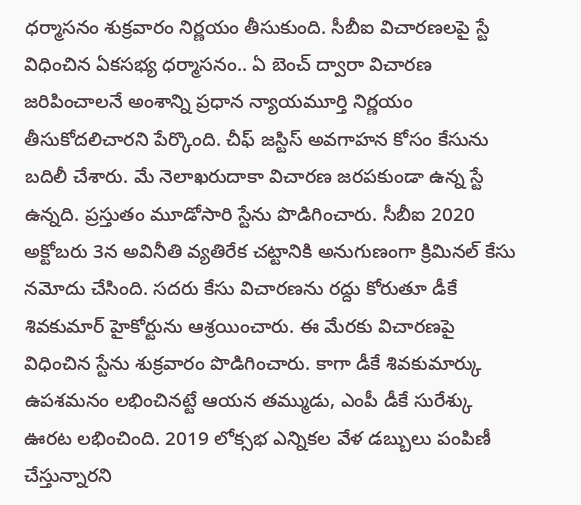ధర్మాసనం శుక్రవారం నిర్ణయం తీసుకుంది. సీబీఐ విచారణలపై స్టే విధించిన ఏకసభ్య ధర్మాసనం.. ఏ బెంచ్ ద్వారా విచారణ జరిపించాలనే అంశాన్ని ప్రధాన న్యాయమూర్తి నిర్ణయం తీసుకోదలిచారని పేర్కొంది. చీఫ్ జస్టిస్ అవగాహన కోసం కేసును బదిలీ చేశారు. మే నెలాఖరుదాకా విచారణ జరపకుండా ఉన్న స్టే ఉన్నది. ప్రస్తుతం మూడోసారి స్టేను పొడిగించారు. సీబీఐ 2020 అక్టోబరు 3న అవినీతి వ్యతిరేక చట్టానికి అనుగుణంగా క్రిమినల్ కేసు నమోదు చేసింది. సదరు కేసు విచారణను రద్దు కోరుతూ డీకే శివకుమార్ హైకోర్టును ఆశ్రయించారు. ఈ మేరకు విచారణపై విధించిన స్టేను శుక్రవారం పొడిగించారు. కాగా డీకే శివకుమార్కు ఉపశమనం లభించినట్టే ఆయన తమ్ముడు, ఎంపీ డీకే సురేశ్కు ఊరట లభించింది. 2019 లోక్సభ ఎన్నికల వేళ డబ్బులు పంపిణీ చేస్తున్నారని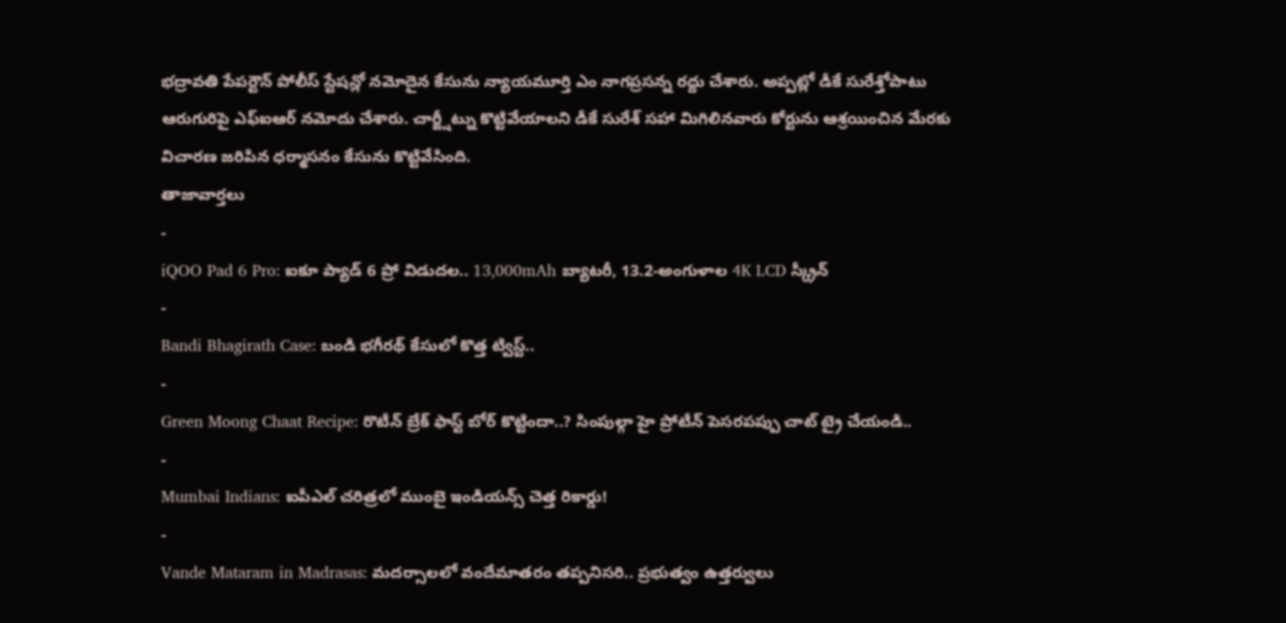భద్రావతి పేపర్టౌన్ పోలీస్ స్టేషన్లో నమోదైన కేసును న్యాయమూర్తి ఎం నాగప్రసన్న రద్దు చేశారు. అప్పట్లో డీకే సురేశ్తోపాటు ఆరుగురిపై ఎఫ్ఐఆర్ నమోదు చేశారు. చార్జ్షీట్ను కొట్టివేయాలని డీకే సురేశ్ సహా మిగిలినవారు కోర్టును ఆశ్రయించిన మేరకు విచారణ జరిపిన ధర్మాసనం కేసును కొట్టివేసింది.
తాజావార్తలు
-
iQOO Pad 6 Pro: ఐకూ ప్యాడ్ 6 ప్రో విడుదల.. 13,000mAh బ్యాటరీ, 13.2-అంగుళాల 4K LCD స్క్రీన్
-
Bandi Bhagirath Case: బండి భగీరథ్ కేసులో కొత్త ట్విస్ట్..
-
Green Moong Chaat Recipe: రొటీన్ బ్రేక్ ఫాస్ట్ బోర్ కొట్టిందా..? సింపుల్గా హై ప్రోటీన్ పెసరపప్పు చాట్ ట్రై చేయండి..
-
Mumbai Indians: ఐపీఎల్ చరిత్రలో ముంబై ఇండియన్స్ చెత్త రికార్డు!
-
Vande Mataram in Madrasas: మదర్సాలలో వందేమాతరం తప్పనిసరి.. ప్రభుత్వం ఉత్తర్వులు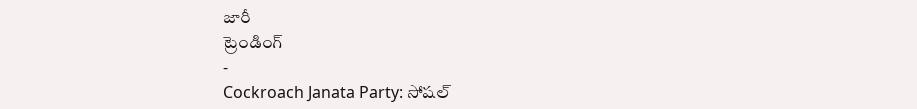జారీ
ట్రెండింగ్
-
Cockroach Janata Party: సోషల్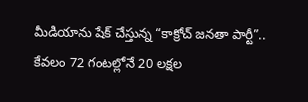మీడియాను షేక్ చేస్తున్న “కాక్రోచ్ జనతా పార్టీ”.. కేవలం 72 గంటల్లోనే 20 లక్షల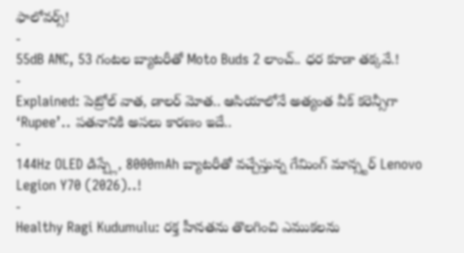ఫాలోవర్స్!
-
55dB ANC, 53 గంటల బ్యాటరీతో Moto Buds 2 లాంచ్.. ధర కూడా తక్కవే.!
-
Explained: పెట్రోల్ వాత, డాలర్ మోత.. ఆసియాలోనే అత్యంత వీక్ కరెన్సీగా ‘Rupee’.. పతనానికి అసలు కారణం ఇదే..
-
144Hz OLED డిస్ప్లే, 8000mAh బ్యాటరీతో వచ్చేస్తున్న గేమింగ్ మాన్స్టర్ Lenovo Legion Y70 (2026)..!
-
Healthy Ragi Kudumulu: రక్త హీనతను తొలగించి ఎముకలను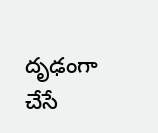దృఢంగా చేసే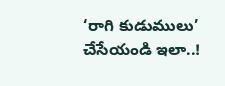‘రాగి కుడుములు’ చేసేయండి ఇలా..!